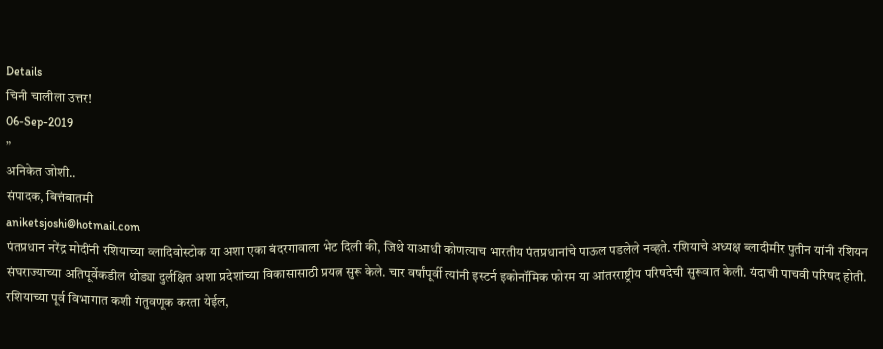Details
चिनी चालीला उत्तर!
06-Sep-2019
”
अनिकेत जोशी..
संपादक, बित्तंबातमी
aniketsjoshi@hotmail.com
पंतप्रधान नरेंद्र मोदींनी रशियाच्या व्लादिवोस्टोक या अशा एका बंदरगावाला भेट दिली की, जिथे याआधी कोणत्याच भारतीय पंतप्रधानांचे पाऊल पडलेले नव्हते. रशियाचे अध्यक्ष ब्लादीमीर पुतीन यांनी रशियन संघराज्याच्या अतिपूर्वेकडील थोड्या दुर्लक्षित अशा प्रदेशांच्या विकासासाठी प्रयत्न सुरू केले. चार वर्षांपूर्वी त्यांनी इस्टर्न इकोनॉमिक फोरम या आंतरराष्ट्रीय परिषदेची सुरूवात केली. यंदाची पाचवी परिषद होती. रशियाच्या पूर्व विभागात कशी गंतुवणूक करता येईल,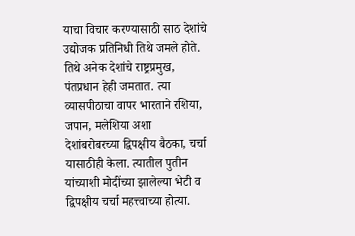याचा विचार करण्यासाठी साठ देशांचे उद्योजक प्रतिनिधी तिथे जमले होते. तिथे अनेक देशांचे राष्ट्रप्रमुख, पंतप्रधान हेही जमतात. त्या व्यासपीठाचा वापर भारताने रशिया, जपान, मलेशिया अशा देशांबरोबरच्या द्विपक्षीय बैठका, चर्चा यासाठीही केला. त्यातील पुतीन यांच्याशी मोदींच्या झालेल्या भेटी व द्विपक्षीय चर्चा महत्त्वाच्या होत्या.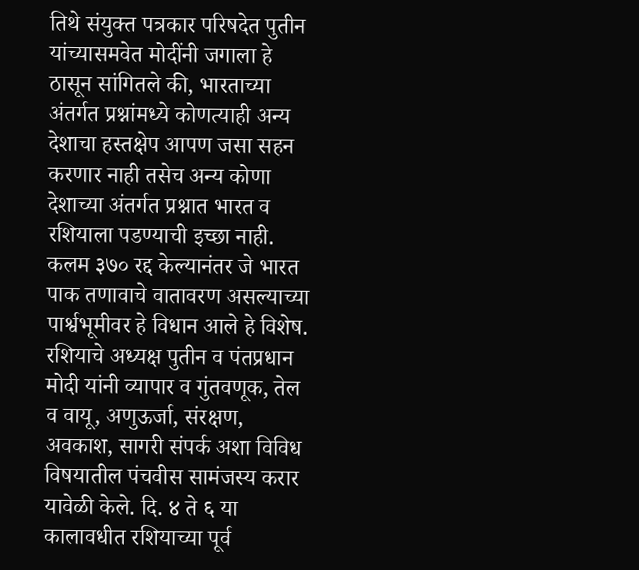तिथे संयुक्त पत्रकार परिषदेत पुतीन यांच्यासमवेत मोदींनी जगाला हे ठासून सांगितले की, भारताच्या अंतर्गत प्रश्नांमध्ये कोणत्याही अन्य देशाचा हस्तक्षेप आपण जसा सहन करणार नाही तसेच अन्य कोणा देशाच्या अंतर्गत प्रश्नात भारत व रशियाला पडण्याची इच्छा नाही.
कलम ३७० रद्द केल्यानंतर जे भारत पाक तणावाचे वातावरण असल्याच्या पार्श्वभूमीवर हे विधान आले हे विशेष. रशियाचे अध्यक्ष पुतीन व पंतप्रधान मोदी यांनी व्यापार व गुंतवणूक, तेल व वायू, अणुऊर्जा, संरक्षण, अवकाश, सागरी संपर्क अशा विविध विषयातील पंचवीस सामंजस्य करार यावेळी केले. दि. ४ ते ६ या कालावधीत रशियाच्या पूर्व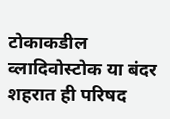टोकाकडील व्लादिवोस्टोक या बंदर शहरात ही परिषद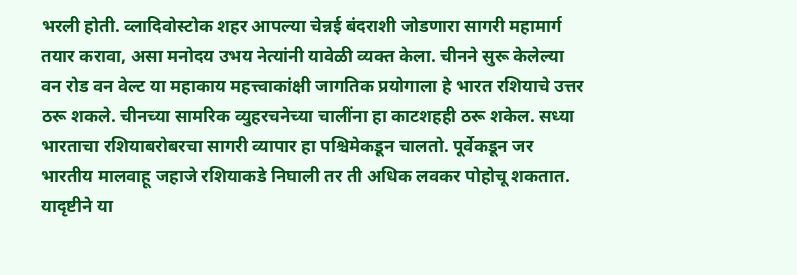भरली होती. व्लादिवोस्टोक शहर आपल्या चेन्नई बंदराशी जोडणारा सागरी महामार्ग तयार करावा, असा मनोदय उभय नेत्यांनी यावेळी व्यक्त केला. चीनने सुरू केलेल्या वन रोड वन वेल्ट या महाकाय महत्त्वाकांक्षी जागतिक प्रयोगाला हे भारत रशियाचे उत्तर ठरू शकले. चीनच्या सामरिक व्युहरचनेच्या चालींना हा काटशहही ठरू शकेल. सध्या भारताचा रशियाबरोबरचा सागरी व्यापार हा पश्चिमेकडून चालतो. पूर्वेकडून जर भारतीय मालवाहू जहाजे रशियाकडे निघाली तर ती अधिक लवकर पोहोचू शकतात. यादृष्टीने या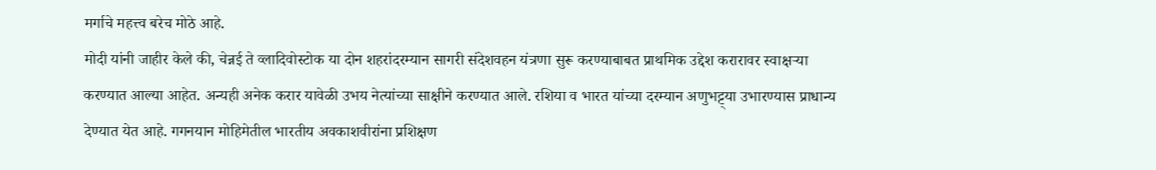मर्गाचे महत्त्व बरेच मोठे आहे.
मोदी यांनी जाहीर केले की, चेन्नई ते व्लादिवोस्टोक या दोन शहरांदरम्यान सागरी संदेशवहन यंत्रणा सुरू करण्याबाबत प्राथमिक उद्देश करारावर स्वाक्षऱ्या करण्यात आल्या आहेत. अन्यही अनेक करार यावेळी उभय नेत्यांच्या साक्षीने करण्यात आले. रशिया व भारत यांच्या दरम्यान अणुभट्ट्या उभारण्यास प्राधान्य देण्यात येत आहे. गगनयान मोहिमेतील भारतीय अवकाशवीरांना प्रशिक्षण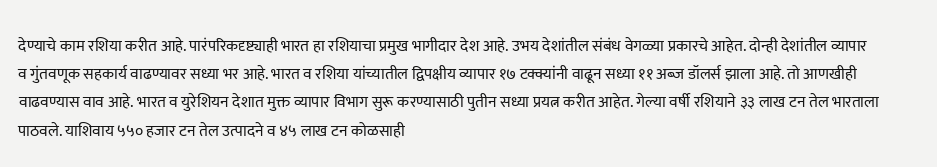देण्याचे काम रशिया करीत आहे. पारंपरिकदृष्ट्याही भारत हा रशियाचा प्रमुख भागीदार देश आहे. उभय देशांतील संबंध वेगळ्या प्रकारचे आहेत. दोन्ही देशांतील व्यापार व गुंतवणूक सहकार्य वाढण्यावर सध्या भर आहे. भारत व रशिया यांच्यातील द्विपक्षीय व्यापार १७ टक्क्यांनी वाढून सध्या ११ अब्ज डॉलर्स झाला आहे. तो आणखीही वाढवण्यास वाव आहे. भारत व युरेशियन देशात मुक्त व्यापार विभाग सुरू करण्यासाठी पुतीन सध्या प्रयत्न करीत आहेत. गेल्या वर्षी रशियाने ३३ लाख टन तेल भारताला पाठवले. याशिवाय ५५० हजार टन तेल उत्पादने व ४५ लाख टन कोळसाही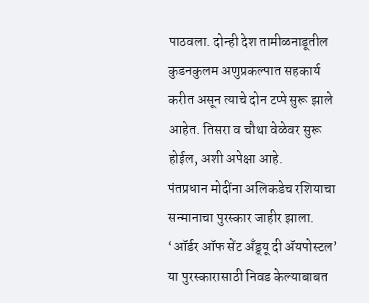पाठवला. दोन्ही देश तामीळनाडूतील कुडनकुलम अणुप्रकल्पात सहकार्य करीत असून त्याचे दोन टप्पे सुरू झाले आहेत. तिसरा व चौथा वेळेवर सुरू होईल, अशी अपेक्षा आहे.
पंतप्रधान मोदींना अलिकडेच रशियाचा सन्मानाचा पुरस्कार जाहीर झाला. ‘ऑर्डर ऑफ सेंट अँड्र्यू दी ॲयपोस्टल’ या पुरस्कारासाठी निवड केल्याबाबत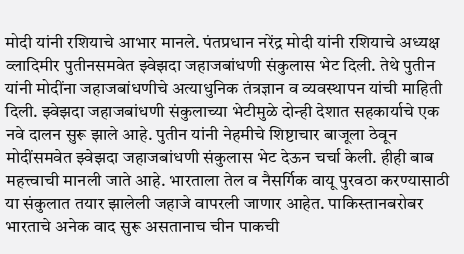मोदी यांनी रशियाचे आभार मानले. पंतप्रधान नरेंद्र मोदी यांनी रशियाचे अध्यक्ष व्लादिमीर पुतीनसमवेत झ्वेझदा जहाजबांधणी संकुलास भेट दिली. तेथे पुतीन यांनी मोदींना जहाजबांधणीचे अत्याधुनिक तंत्रज्ञान व व्यवस्थापन यांची माहिती दिली. झ्वेझदा जहाजबांधणी संकुलाच्या भेटीमुळे दोन्ही देशात सहकार्याचे एक नवे दालन सुरू झाले आहे. पुतीन यांनी नेहमीचे शिष्टाचार बाजूला ठेवून मोदींसमवेत झ्वेझदा जहाजबांधणी संकुलास भेट देऊन चर्चा केली. हीही बाब महत्त्वाची मानली जाते आहे. भारताला तेल व नैसर्गिक वायू पुरवठा करण्यासाठी या संकुलात तयार झालेली जहाजे वापरली जाणार आहेत. पाकिस्तानबरोबर भारताचे अनेक वाद सुरू असतानाच चीन पाकची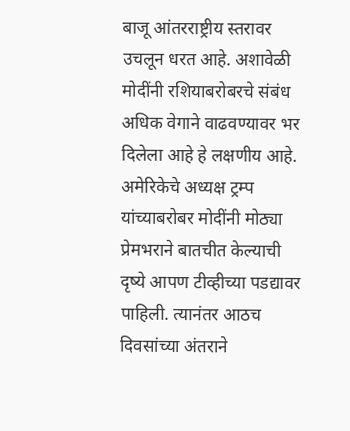बाजू आंतरराष्ट्रीय स्तरावर उचलून धरत आहे. अशावेळी मोदींनी रशियाबरोबरचे संबंध अधिक वेगाने वाढवण्यावर भर दिलेला आहे हे लक्षणीय आहे. अमेरिकेचे अध्यक्ष ट्रम्प यांच्याबरोबर मोदींनी मोठ्या प्रेमभराने बातचीत केल्याची दृष्ये आपण टीव्हीच्या पडद्यावर पाहिली. त्यानंतर आठच दिवसांच्या अंतराने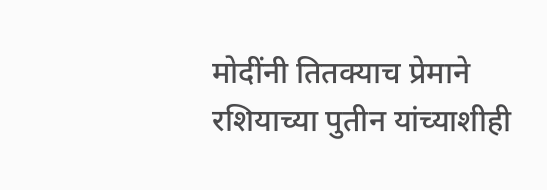मोदींनी तितक्याच प्रेमाने रशियाच्या पुतीन यांच्याशीही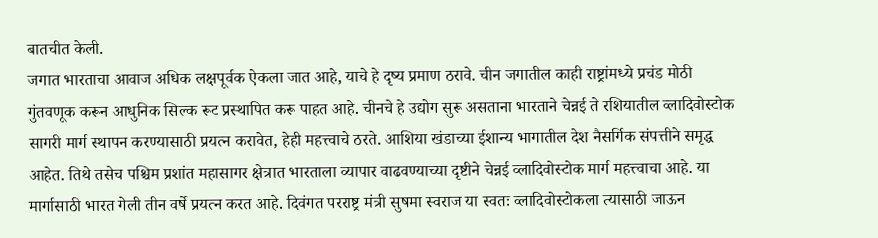बातचीत केली.
जगात भारताचा आवाज अधिक लक्षपूर्वक ऐकला जात आहे, याचे हे दृष्य प्रमाण ठरावे. चीन जगातील काही राष्ट्रांमध्ये प्रचंड मोठी गुंतवणूक करून आधुनिक सिल्क रूट प्रस्थापित करू पाहत आहे. चीनचे हे उद्योग सुरू असताना भारताने चेन्नई ते रशियातील व्लादिवोस्टोक सागरी मार्ग स्थापन करण्यासाठी प्रयत्न करावेत, हेही महत्त्वाचे ठरते. आशिया खंडाच्या ईशान्य भागातील देश नैसर्गिक संपत्तीने समृद्ध आहेत. तिथे तसेच पश्चिम प्रशांत महासागर क्षेत्रात भारताला व्यापार वाढवण्याच्या दृष्टीने चेन्नई व्लादिवोस्टोक मार्ग महत्त्वाचा आहे. या मार्गासाठी भारत गेली तीन वर्षे प्रयत्न करत आहे. दिवंगत परराष्ट्र मंत्री सुषमा स्वराज या स्वतः व्लादिवोस्टोकला त्यासाठी जाऊन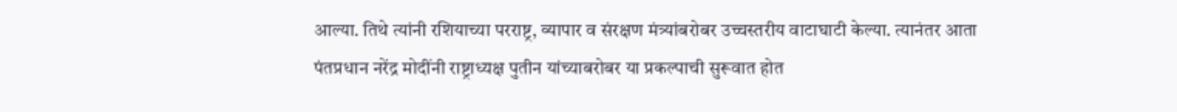आल्या. तिथे त्यांनी रशियाच्या परराष्ट्र, व्यापार व संरक्षण मंत्र्यांबरोबर उच्चस्तरीय वाटाघाटी केल्या. त्यानंतर आता पंतप्रधान नरेंद्र मोदींनी राष्ट्राध्यक्ष पुतीन यांच्याबरोबर या प्रकल्पाची सुरूवात होत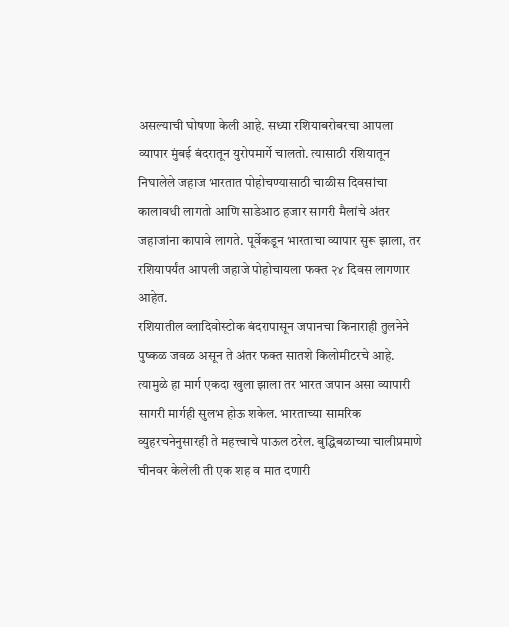असल्याची घोषणा केली आहे. सध्या रशियाबरोबरचा आपला व्यापार मुंबई बंदरातून युरोपमार्गे चालतो. त्यासाठी रशियातून निघालेले जहाज भारतात पोहोचण्यासाठी चाळीस दिवसांचा कालावधी लागतो आणि साडेआठ हजार सागरी मैलांचे अंतर जहाजांना कापावे लागते. पूर्वेकडून भारताचा व्यापार सुरू झाला, तर रशियापर्यंत आपली जहाजे पोहोचायला फक्त २४ दिवस लागणार आहेत.
रशियातील व्लादिवोस्टोक बंदरापासून जपानचा किनाराही तुलनेने पुष्कळ जवळ असून ते अंतर फक्त सातशे किलोमीटरचे आहे. त्यामुळे हा मार्ग एकदा खुला झाला तर भारत जपान असा व्यापारी सागरी मार्गही सुलभ होऊ शकेल. भारताच्या सामरिक व्युहरचनेनुसारही ते महत्त्वाचे पाऊल ठरेल. बुद्धिबळाच्या चालीप्रमाणे चीनवर केलेली ती एक शह व मात दणारी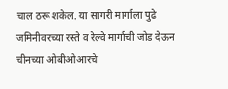चाल ठरू शकेल. या सागरी मार्गाला पुढे जमिनीवरच्या रस्ते व रेल्वे मार्गाची जोड देऊन चीनच्या ओबीओआरचे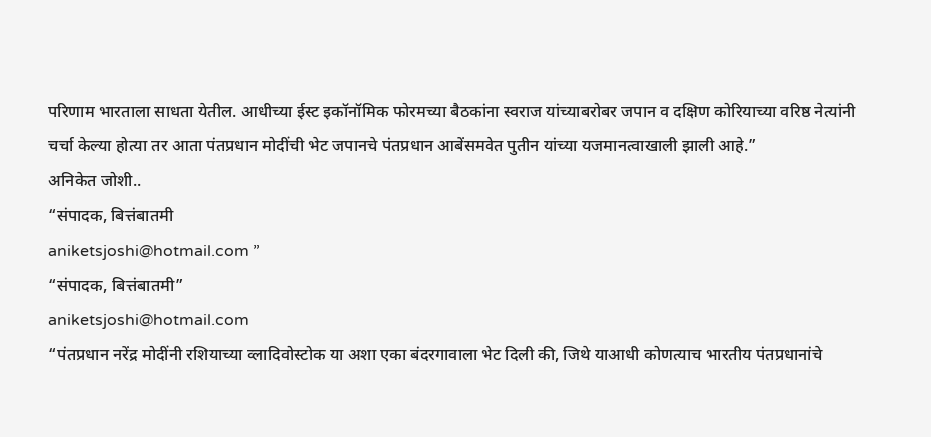परिणाम भारताला साधता येतील. आधीच्या ईस्ट इकॉनॉमिक फोरमच्या बैठकांना स्वराज यांच्याबरोबर जपान व दक्षिण कोरियाच्या वरिष्ठ नेत्यांनी चर्चा केल्या होत्या तर आता पंतप्रधान मोदींची भेट जपानचे पंतप्रधान आबेंसमवेत पुतीन यांच्या यजमानत्वाखाली झाली आहे.”
अनिकेत जोशी..
“संपादक, बित्तंबातमी
aniketsjoshi@hotmail.com ”
“संपादक, बित्तंबातमी”
aniketsjoshi@hotmail.com
“पंतप्रधान नरेंद्र मोदींनी रशियाच्या व्लादिवोस्टोक या अशा एका बंदरगावाला भेट दिली की, जिथे याआधी कोणत्याच भारतीय पंतप्रधानांचे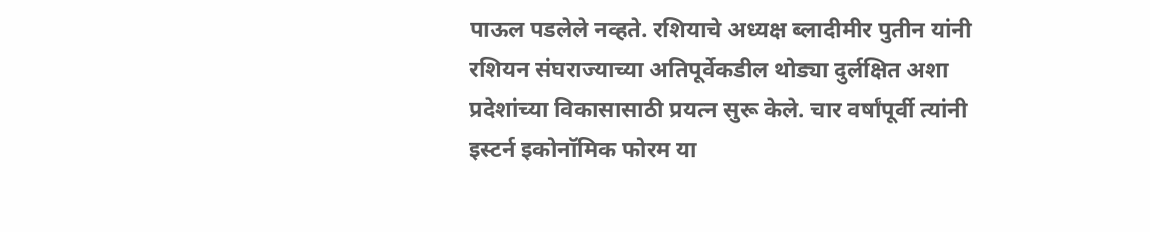पाऊल पडलेले नव्हते. रशियाचे अध्यक्ष ब्लादीमीर पुतीन यांनी रशियन संघराज्याच्या अतिपूर्वेकडील थोड्या दुर्लक्षित अशा प्रदेशांच्या विकासासाठी प्रयत्न सुरू केले. चार वर्षांपूर्वी त्यांनी इस्टर्न इकोनॉमिक फोरम या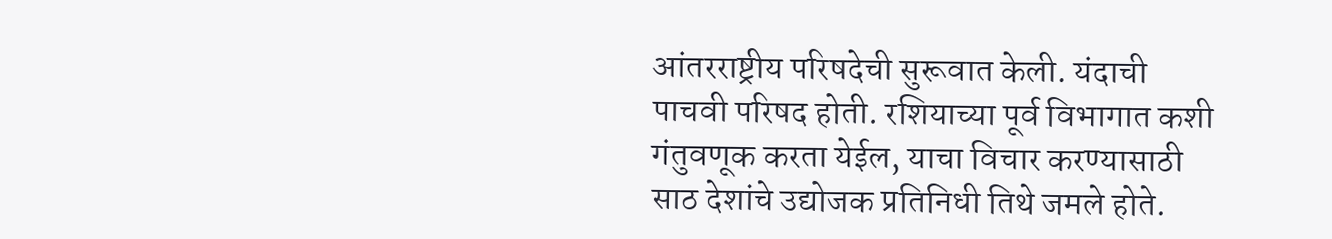आंतरराष्ट्रीय परिषदेची सुरूवात केली. यंदाची पाचवी परिषद होती. रशियाच्या पूर्व विभागात कशी गंतुवणूक करता येईल, याचा विचार करण्यासाठी साठ देशांचे उद्योजक प्रतिनिधी तिथे जमले होते.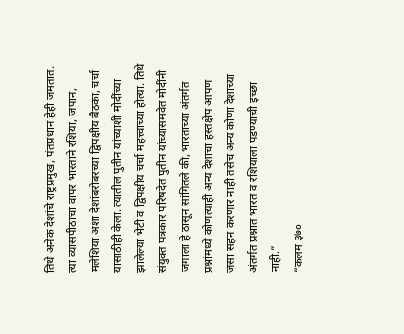तिथे अनेक देशांचे राष्ट्रप्रमुख, पंतप्रधान हेही जमतात. त्या व्यासपीठाचा वापर भारताने रशिया, जपान, मलेशिया अशा देशांबरोबरच्या द्विपक्षीय बैठका, चर्चा यासाठीही केला. त्यातील पुतीन यांच्याशी मोदींच्या झालेल्या भेटी व द्विपक्षीय चर्चा महत्त्वाच्या होत्या. तिथे संयुक्त पत्रकार परिषदेत पुतीन यांच्यासमवेत मोदींनी जगाला हे ठासून सांगितले की, भारताच्या अंतर्गत प्रश्नांमध्ये कोणत्याही अन्य देशाचा हस्तक्षेप आपण जसा सहन करणार नाही तसेच अन्य कोणा देशाच्या अंतर्गत प्रश्नात भारत व रशियाला पडण्याची इच्छा नाही.”
“कलम ३७०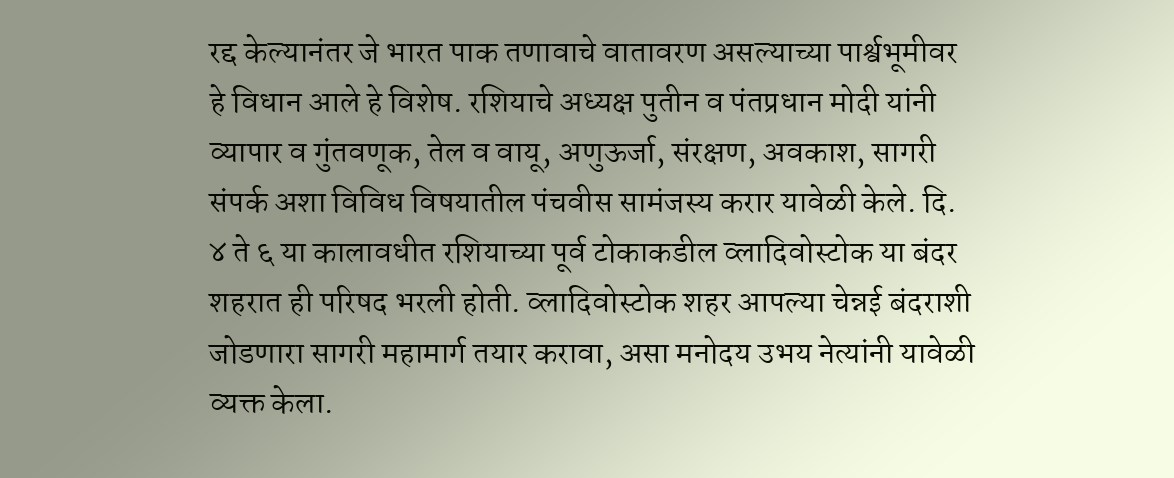रद्द केल्यानंतर जे भारत पाक तणावाचे वातावरण असल्याच्या पार्श्वभूमीवर हे विधान आले हे विशेष. रशियाचे अध्यक्ष पुतीन व पंतप्रधान मोदी यांनी व्यापार व गुंतवणूक, तेल व वायू, अणुऊर्जा, संरक्षण, अवकाश, सागरी संपर्क अशा विविध विषयातील पंचवीस सामंजस्य करार यावेळी केले. दि. ४ ते ६ या कालावधीत रशियाच्या पूर्व टोकाकडील व्लादिवोस्टोक या बंदर शहरात ही परिषद भरली होती. व्लादिवोस्टोक शहर आपल्या चेन्नई बंदराशी जोडणारा सागरी महामार्ग तयार करावा, असा मनोदय उभय नेत्यांनी यावेळी व्यक्त केला.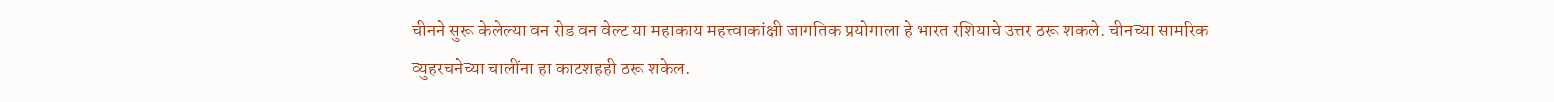चीनने सुरू केलेल्या वन रोड वन वेल्ट या महाकाय महत्त्वाकांक्षी जागतिक प्रयोगाला हे भारत रशियाचे उत्तर ठरू शकले. चीनच्या सामरिक व्युहरचनेच्या चालींना हा काटशहही ठरू शकेल.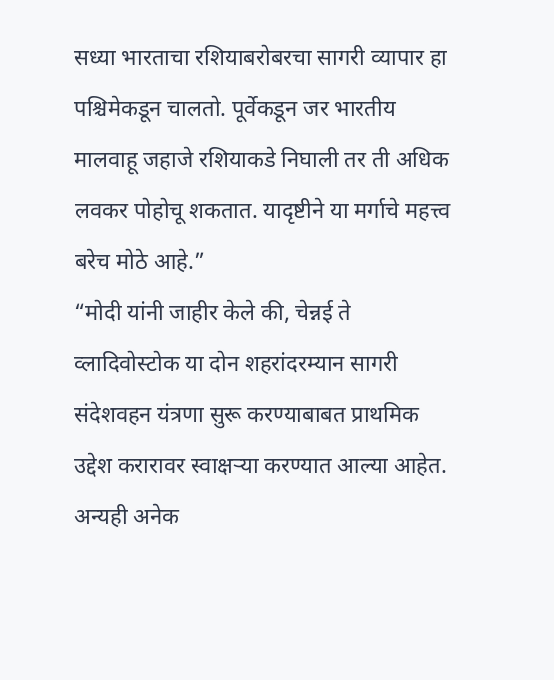सध्या भारताचा रशियाबरोबरचा सागरी व्यापार हा पश्चिमेकडून चालतो. पूर्वेकडून जर भारतीय मालवाहू जहाजे रशियाकडे निघाली तर ती अधिक लवकर पोहोचू शकतात. यादृष्टीने या मर्गाचे महत्त्व बरेच मोठे आहे.”
“मोदी यांनी जाहीर केले की, चेन्नई ते व्लादिवोस्टोक या दोन शहरांदरम्यान सागरी संदेशवहन यंत्रणा सुरू करण्याबाबत प्राथमिक उद्देश करारावर स्वाक्षऱ्या करण्यात आल्या आहेत. अन्यही अनेक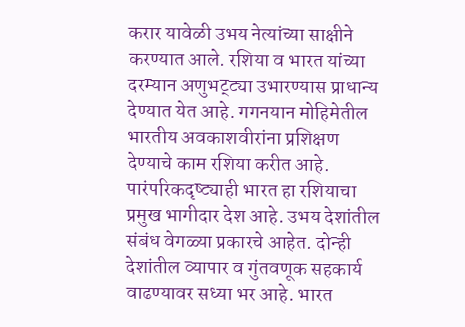करार यावेळी उभय नेत्यांच्या साक्षीने करण्यात आले. रशिया व भारत यांच्या दरम्यान अणुभट्ट्या उभारण्यास प्राधान्य देण्यात येत आहे. गगनयान मोहिमेतील भारतीय अवकाशवीरांना प्रशिक्षण देण्याचे काम रशिया करीत आहे. पारंपरिकदृष्ट्याही भारत हा रशियाचा प्रमुख भागीदार देश आहे. उभय देशांतील संबंध वेगळ्या प्रकारचे आहेत. दोन्ही देशांतील व्यापार व गुंतवणूक सहकार्य वाढण्यावर सध्या भर आहे. भारत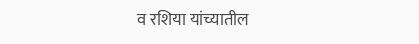व रशिया यांच्यातील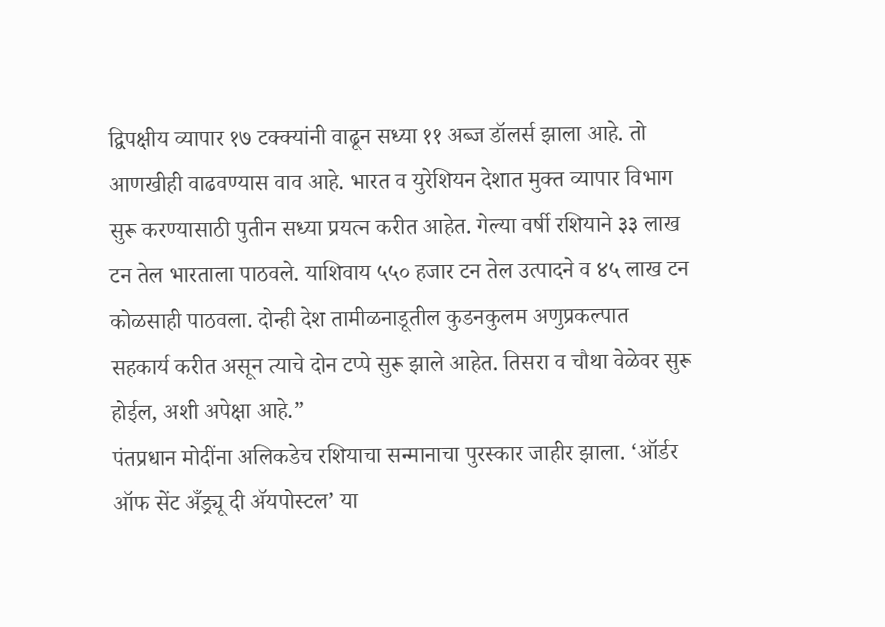द्विपक्षीय व्यापार १७ टक्क्यांनी वाढून सध्या ११ अब्ज डॉलर्स झाला आहे. तो आणखीही वाढवण्यास वाव आहे. भारत व युरेशियन देशात मुक्त व्यापार विभाग सुरू करण्यासाठी पुतीन सध्या प्रयत्न करीत आहेत. गेल्या वर्षी रशियाने ३३ लाख टन तेल भारताला पाठवले. याशिवाय ५५० हजार टन तेल उत्पादने व ४५ लाख टन कोळसाही पाठवला. दोन्ही देश तामीळनाडूतील कुडनकुलम अणुप्रकल्पात सहकार्य करीत असून त्याचे दोन टप्पे सुरू झाले आहेत. तिसरा व चौथा वेळेवर सुरू होईल, अशी अपेक्षा आहे.”
पंतप्रधान मोदींना अलिकडेच रशियाचा सन्मानाचा पुरस्कार जाहीर झाला. ‘ऑर्डर ऑफ सेंट अँड्र्यू दी ॲयपोस्टल’ या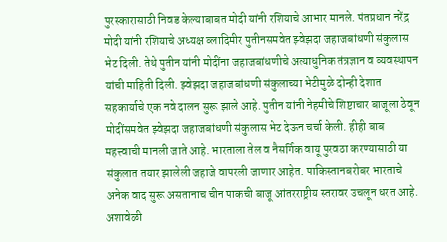पुरस्कारासाठी निवड केल्याबाबत मोदी यांनी रशियाचे आभार मानले. पंतप्रधान नरेंद्र मोदी यांनी रशियाचे अध्यक्ष व्लादिमीर पुतीनसमवेत झ्वेझदा जहाजबांधणी संकुलास भेट दिली. तेथे पुतीन यांनी मोदींना जहाजबांधणीचे अत्याधुनिक तंत्रज्ञान व व्यवस्थापन यांची माहिती दिली. झ्वेझदा जहाजबांधणी संकुलाच्या भेटीमुळे दोन्ही देशात सहकार्याचे एक नवे दालन सुरू झाले आहे. पुतीन यांनी नेहमीचे शिष्टाचार बाजूला ठेवून मोदींसमवेत झ्वेझदा जहाजबांधणी संकुलास भेट देऊन चर्चा केली. हीही बाब महत्त्वाची मानली जाते आहे. भारताला तेल व नैसर्गिक वायू पुरवठा करण्यासाठी या संकुलात तयार झालेली जहाजे वापरली जाणार आहेत. पाकिस्तानबरोबर भारताचे अनेक वाद सुरू असतानाच चीन पाकची बाजू आंतरराष्ट्रीय स्तरावर उचलून धरत आहे. अशावेळी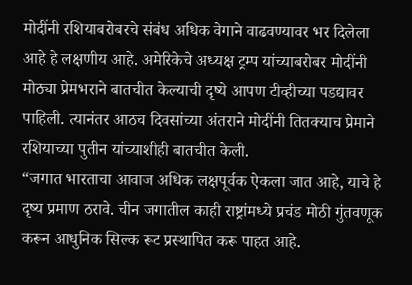मोदींनी रशियाबरोबरचे संबंध अधिक वेगाने वाढवण्यावर भर दिलेला आहे हे लक्षणीय आहे. अमेरिकेचे अध्यक्ष ट्रम्प यांच्याबरोबर मोदींनी मोठ्या प्रेमभराने बातचीत केल्याची दृष्ये आपण टीव्हीच्या पडद्यावर पाहिली. त्यानंतर आठच दिवसांच्या अंतराने मोदींनी तितक्याच प्रेमाने रशियाच्या पुतीन यांच्याशीही बातचीत केली.
“जगात भारताचा आवाज अधिक लक्षपूर्वक ऐकला जात आहे, याचे हे दृष्य प्रमाण ठरावे. चीन जगातील काही राष्ट्रांमध्ये प्रचंड मोठी गुंतवणूक करून आधुनिक सिल्क रूट प्रस्थापित करू पाहत आहे.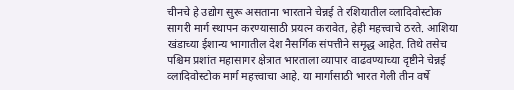चीनचे हे उद्योग सुरू असताना भारताने चेन्नई ते रशियातील व्लादिवोस्टोक सागरी मार्ग स्थापन करण्यासाठी प्रयत्न करावेत, हेही महत्त्वाचे ठरते. आशिया खंडाच्या ईशान्य भागातील देश नैसर्गिक संपत्तीने समृद्ध आहेत. तिथे तसेच पश्चिम प्रशांत महासागर क्षेत्रात भारताला व्यापार वाढवण्याच्या दृष्टीने चेन्नई व्लादिवोस्टोक मार्ग महत्त्वाचा आहे. या मार्गासाठी भारत गेली तीन वर्षे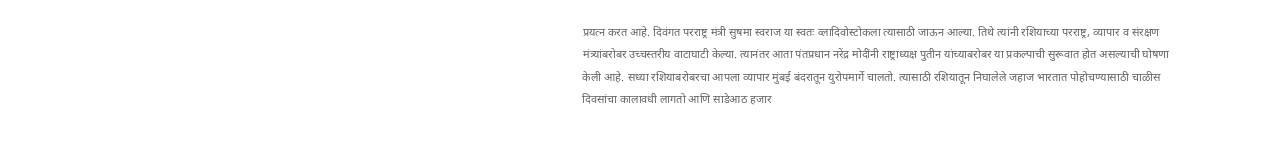प्रयत्न करत आहे. दिवंगत परराष्ट्र मंत्री सुषमा स्वराज या स्वतः व्लादिवोस्टोकला त्यासाठी जाऊन आल्या. तिथे त्यांनी रशियाच्या परराष्ट्र, व्यापार व संरक्षण मंत्र्यांबरोबर उच्चस्तरीय वाटाघाटी केल्या. त्यानंतर आता पंतप्रधान नरेंद्र मोदींनी राष्ट्राध्यक्ष पुतीन यांच्याबरोबर या प्रकल्पाची सुरूवात होत असल्याची घोषणा केली आहे. सध्या रशियाबरोबरचा आपला व्यापार मुंबई बंदरातून युरोपमार्गे चालतो. त्यासाठी रशियातून निघालेले जहाज भारतात पोहोचण्यासाठी चाळीस दिवसांचा कालावधी लागतो आणि साडेआठ हजार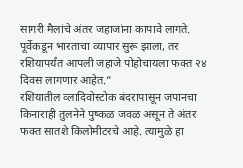सागरी मैलांचे अंतर जहाजांना कापावे लागते. पूर्वेकडून भारताचा व्यापार सुरू झाला, तर रशियापर्यंत आपली जहाजे पोहोचायला फक्त २४ दिवस लागणार आहेत.”
रशियातील व्लादिवोस्टोक बंदरापासून जपानचा किनाराही तुलनेने पुष्कळ जवळ असून ते अंतर फक्त सातशे किलोमीटरचे आहे. त्यामुळे हा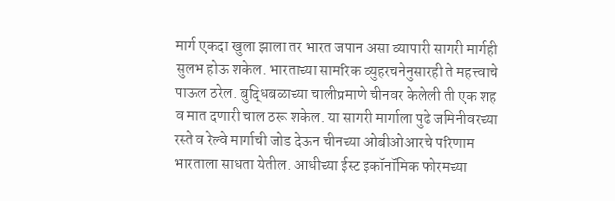मार्ग एकदा खुला झाला तर भारत जपान असा व्यापारी सागरी मार्गही सुलभ होऊ शकेल. भारताच्या सामरिक व्युहरचनेनुसारही ते महत्त्वाचे पाऊल ठरेल. बुद्धिबळाच्या चालीप्रमाणे चीनवर केलेली ती एक शह व मात दणारी चाल ठरू शकेल. या सागरी मार्गाला पुढे जमिनीवरच्या रस्ते व रेल्वे मार्गाची जोड देऊन चीनच्या ओबीओआरचे परिणाम भारताला साधता येतील. आधीच्या ईस्ट इकॉनॉमिक फोरमच्या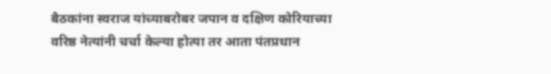बैठकांना स्वराज यांच्याबरोबर जपान व दक्षिण कोरियाच्या वरिष्ठ नेत्यांनी चर्चा केल्या होत्या तर आता पंतप्रधान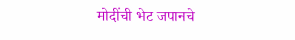मोदींची भेट जपानचे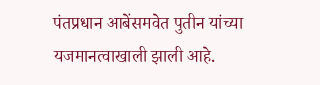पंतप्रधान आबेंसमवेत पुतीन यांच्या यजमानत्वाखाली झाली आहे.